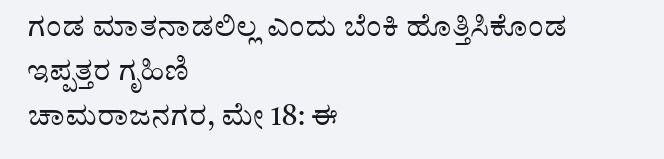ಗಂಡ ಮಾತನಾಡಲಿಲ್ಲ ಎಂದು ಬೆಂಕಿ ಹೊತ್ತಿಸಿಕೊಂಡ ಇಪ್ಪತ್ತರ ಗೃಹಿಣಿ
ಚಾಮರಾಜನಗರ, ಮೇ 18: ಈ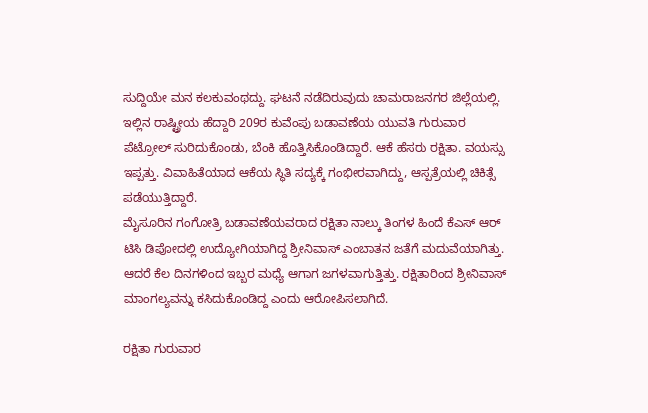ಸುದ್ದಿಯೇ ಮನ ಕಲಕುವಂಥದ್ದು. ಘಟನೆ ನಡೆದಿರುವುದು ಚಾಮರಾಜನಗರ ಜಿಲ್ಲೆಯಲ್ಲಿ. ಇಲ್ಲಿನ ರಾಷ್ಟ್ರೀಯ ಹೆದ್ದಾರಿ 209ರ ಕುವೆಂಪು ಬಡಾವಣೆಯ ಯುವತಿ ಗುರುವಾರ ಪೆಟ್ರೋಲ್ ಸುರಿದುಕೊಂಡು, ಬೆಂಕಿ ಹೊತ್ತಿಸಿಕೊಂಡಿದ್ದಾರೆ. ಆಕೆ ಹೆಸರು ರಕ್ಷಿತಾ. ವಯಸ್ಸು ಇಪ್ಪತ್ತು. ವಿವಾಹಿತೆಯಾದ ಆಕೆಯ ಸ್ಥಿತಿ ಸದ್ಯಕ್ಕೆ ಗಂಭೀರವಾಗಿದ್ದು, ಆಸ್ಪತ್ರೆಯಲ್ಲಿ ಚಿಕಿತ್ಸೆ ಪಡೆಯುತ್ತಿದ್ದಾರೆ.
ಮೈಸೂರಿನ ಗಂಗೋತ್ರಿ ಬಡಾವಣೆಯವರಾದ ರಕ್ಷಿತಾ ನಾಲ್ಕು ತಿಂಗಳ ಹಿಂದೆ ಕೆಎಸ್ ಆರ್ ಟಿಸಿ ಡಿಪೋದಲ್ಲಿ ಉದ್ಯೋಗಿಯಾಗಿದ್ದ ಶ್ರೀನಿವಾಸ್ ಎಂಬಾತನ ಜತೆಗೆ ಮದುವೆಯಾಗಿತ್ತು. ಆದರೆ ಕೆಲ ದಿನಗಳಿಂದ ಇಬ್ಬರ ಮಧ್ಯೆ ಆಗಾಗ ಜಗಳವಾಗುತ್ತಿತ್ತು. ರಕ್ಷಿತಾರಿಂದ ಶ್ರೀನಿವಾಸ್ ಮಾಂಗಲ್ಯವನ್ನು ಕಸಿದುಕೊಂಡಿದ್ದ ಎಂದು ಆರೋಪಿಸಲಾಗಿದೆ.

ರಕ್ಷಿತಾ ಗುರುವಾರ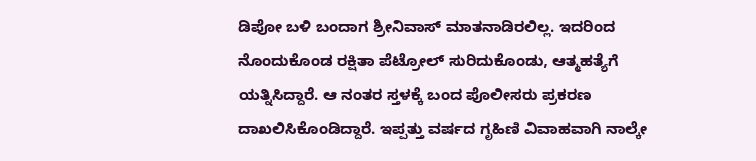ಡಿಪೋ ಬಳಿ ಬಂದಾಗ ಶ್ರೀನಿವಾಸ್ ಮಾತನಾಡಿರಲಿಲ್ಲ. ಇದರಿಂದ ನೊಂದುಕೊಂಡ ರಕ್ಷಿತಾ ಪೆಟ್ರೋಲ್ ಸುರಿದುಕೊಂಡು, ಆತ್ಮಹತ್ಯೆಗೆ ಯತ್ನಿಸಿದ್ದಾರೆ. ಆ ನಂತರ ಸ್ತಳಕ್ಕೆ ಬಂದ ಪೊಲೀಸರು ಪ್ರಕರಣ ದಾಖಲಿಸಿಕೊಂಡಿದ್ದಾರೆ. ಇಪ್ಪತ್ತು ವರ್ಷದ ಗೃಹಿಣಿ ವಿವಾಹವಾಗಿ ನಾಲ್ಕೇ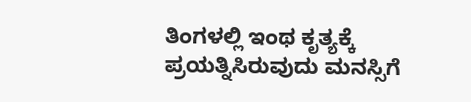ತಿಂಗಳಲ್ಲಿ ಇಂಥ ಕೃತ್ಯಕ್ಕೆ ಪ್ರಯತ್ನಿಸಿರುವುದು ಮನಸ್ಸಿಗೆ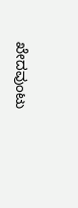ಖೇದವುಂಟು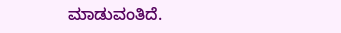ಮಾಡುವಂತಿದೆ.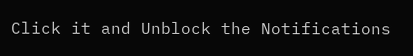Click it and Unblock the Notifications